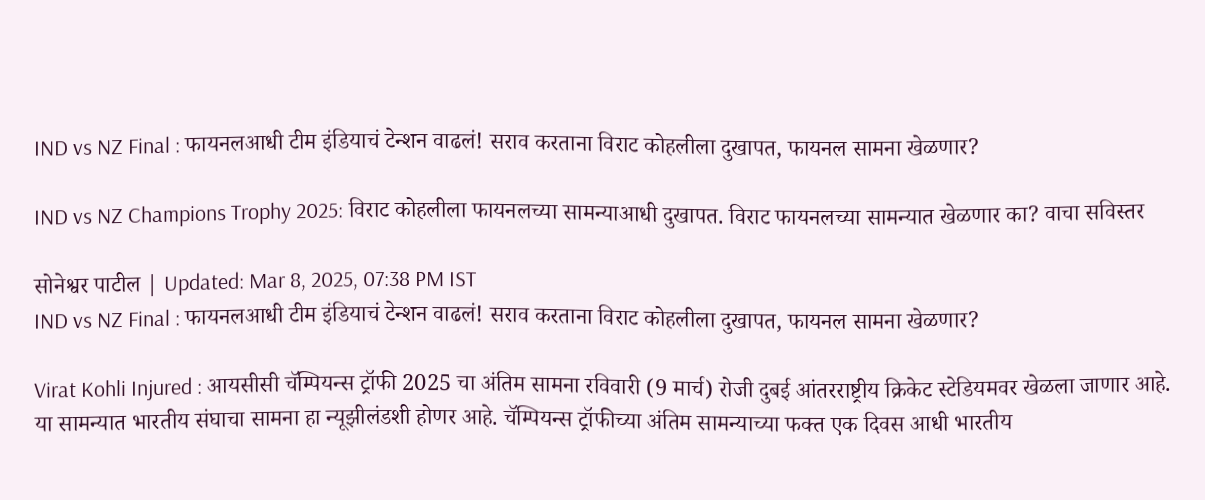IND vs NZ Final : फायनलआधी टीम इंडियाचं टेन्शन वाढलं! सराव करताना विराट कोहलीला दुखापत, फायनल सामना खेळणार?

IND vs NZ Champions Trophy 2025: विराट कोहलीला फायनलच्या सामन्याआधी दुखापत. विराट फायनलच्या सामन्यात खेळणार का? वाचा सविस्तर

सोनेश्वर पाटील | Updated: Mar 8, 2025, 07:38 PM IST
IND vs NZ Final : फायनलआधी टीम इंडियाचं टेन्शन वाढलं! सराव करताना विराट कोहलीला दुखापत, फायनल सामना खेळणार?

Virat Kohli Injured : आयसीसी चॅम्पियन्स ट्रॉफी 2025 चा अंतिम सामना रविवारी (9 मार्च) रोजी दुबई आंतरराष्ट्रीय क्रिकेट स्टेडियमवर खेळला जाणार आहे. या सामन्यात भारतीय संघाचा सामना हा न्यूझीलंडशी होणर आहे. चॅम्पियन्स ट्रॉफीच्या अंतिम सामन्याच्या फक्त एक दिवस आधी भारतीय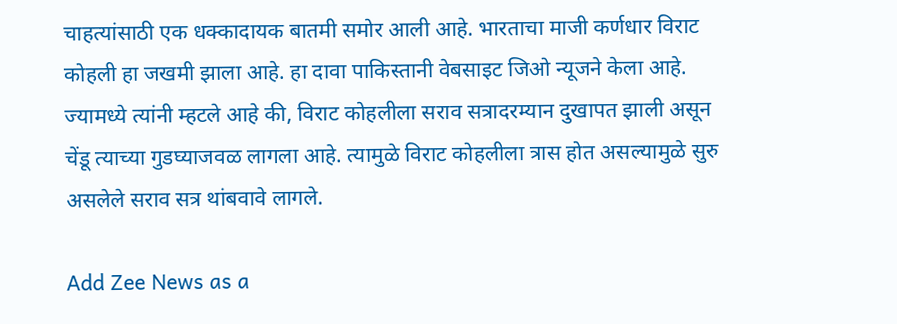चाहत्यांसाठी एक धक्कादायक बातमी समोर आली आहे. भारताचा माजी कर्णधार विराट कोहली हा जखमी झाला आहे. हा दावा पाकिस्तानी वेबसाइट जिओ न्यूजने केला आहे. ज्यामध्ये त्यांनी म्हटले आहे की, विराट कोहलीला सराव सत्रादरम्यान दुखापत झाली असून चेंडू त्याच्या गुडघ्याजवळ लागला आहे. त्यामुळे विराट कोहलीला त्रास होत असल्यामुळे सुरु असलेले सराव सत्र थांबवावे लागले.

Add Zee News as a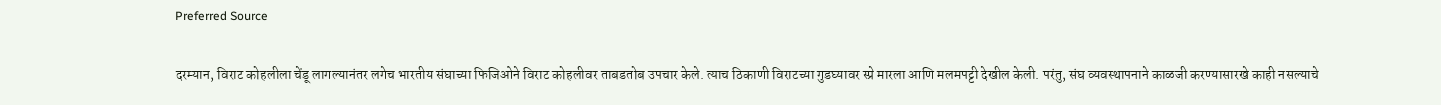Preferred Source

दरम्यान, विराट कोहलीला चेंडू लागल्यानंतर लगेच भारतीय संघाच्या फिजिओने विराट कोहलीवर ताबडतोब उपचार केले. त्याच ठिकाणी विराटच्या गुडघ्यावर स्प्रे मारला आणि मलमपट्टी देखील केली. परंतु, संघ व्यवस्थापनाने काळजी करण्यासारखे काही नसल्याचे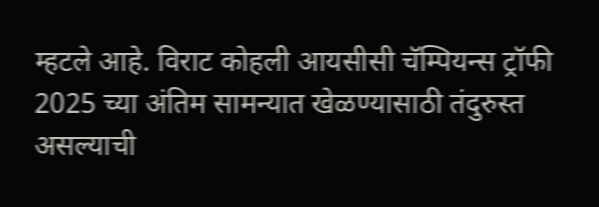म्हटले आहे. विराट कोहली आयसीसी चॅम्पियन्स ट्रॉफी 2025 च्या अंतिम सामन्यात खेळण्यासाठी तंदुरुस्त असल्याची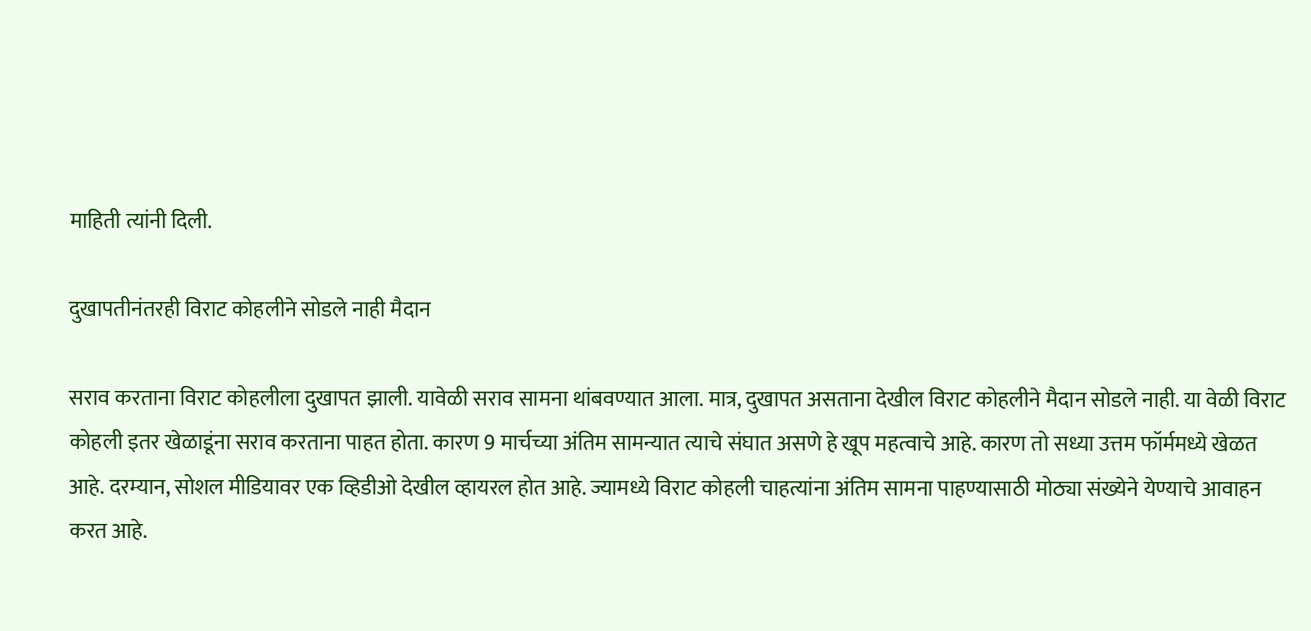माहिती त्यांनी दिली.

दुखापतीनंतरही विराट कोहलीने सोडले नाही मैदान

सराव करताना विराट कोहलीला दुखापत झाली. यावेळी सराव सामना थांबवण्यात आला. मात्र, दुखापत असताना देखील विराट कोहलीने मैदान सोडले नाही. या वेळी विराट कोहली इतर खेळाडूंना सराव करताना पाहत होता. कारण 9 मार्चच्या अंतिम सामन्यात त्याचे संघात असणे हे खूप महत्वाचे आहे. कारण तो सध्या उत्तम फॉर्ममध्ये खेळत आहे. दरम्यान, सोशल मीडियावर एक व्हिडीओ देखील व्हायरल होत आहे. ज्यामध्ये विराट कोहली चाहत्यांना अंतिम सामना पाहण्यासाठी मोठ्या संख्येने येण्याचे आवाहन करत आहे.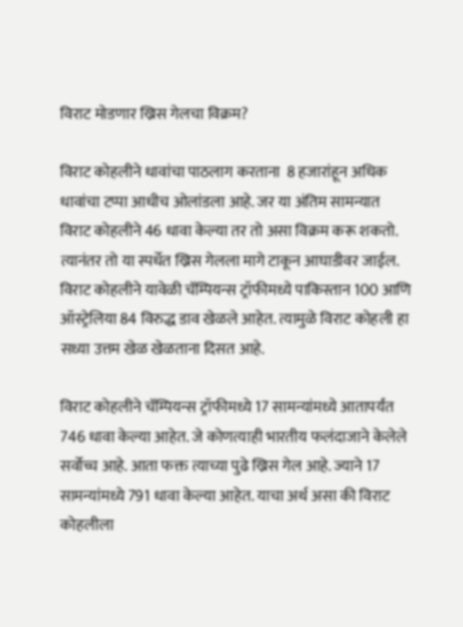विराट मोडणार ख्रिस गेलचा विक्रम?

विराट कोहलीने धावांचा पाठलाग करताना  8 हजारांहून अधिक धावांचा टप्पा आधीच ओलांडला आहे. जर या अंतिम सामन्यात विराट कोहलीने 46 धावा केल्या तर तो असा विक्रम करू शकतो. त्यानंतर तो या स्पर्धेत ख्रिस गेलला मागे टाकून आघाडीवर जाईल. विराट कोहलीने यावेळी चॅम्पियन्स ट्रॉफीमध्ये पाकिस्तान 100 आणि ऑस्ट्रेलिया 84 विरुद्ध डाव खेळले आहेत. त्यामुळे विराट कोहली हा सध्या उत्तम खेळ खेळताना दिसत आहे.

विराट कोहलीने चॅम्पियन्स ट्रॉफीमध्ये 17 सामन्यांमध्ये आतापर्यंत 746 धावा केल्या आहेत. जे कोणत्याही भारतीय फलंदाजाने केलेले सर्वोच्च आहे. आता फक्त त्याच्या पुढे ख्रिस गेल आहे. ज्याने 17 सामन्यांमध्ये 791 धावा केल्या आहेत. याचा अर्थ असा की विराट कोहलीला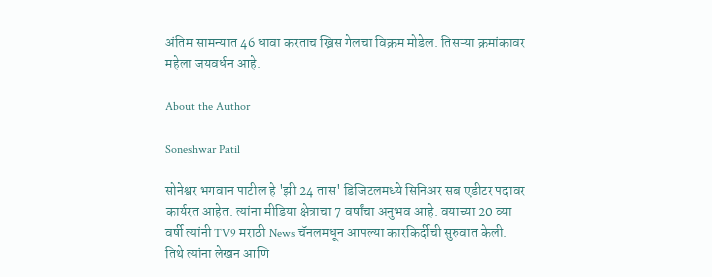अंतिम सामन्यात 46 धावा करताच ख्रिस गेलचा विक्रम मोडेल. तिसऱ्या क्रमांकावर महेला जयवर्धन आहे.

About the Author

Soneshwar Patil

सोनेश्वर भगवान पाटील हे 'झी 24 तास' डिजिटलमध्ये सिनिअर सब एडीटर पदावर कार्यरत आहेत. त्यांना मीडिया क्षेत्राचा 7 वर्षांचा अनुभव आहे. वयाच्या 20 व्या वर्षी त्यांनी TV9 मराठी News चॅनलमधून आपल्या कारकिर्दीची सुरुवात केली. तिथे त्यांना लेखन आणि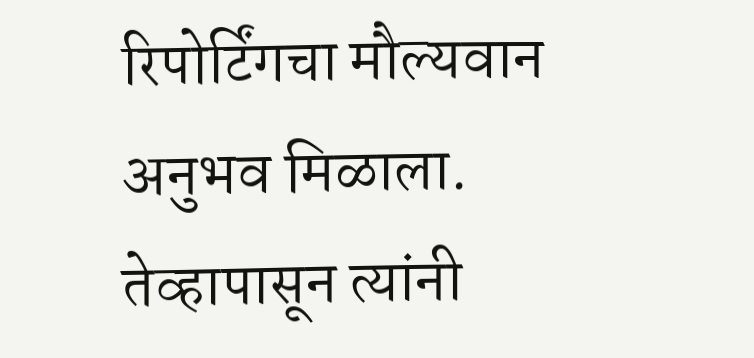रिपोर्टिंगचा मौल्यवान अनुभव मिळाला. तेव्हापासून त्यांनी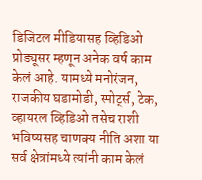डिजिटल मीडियासह व्हिडिओ प्रोड्यूसर म्हणून अनेक वर्ष काम केलं आहे. यामध्ये मनोरंजन, राजकीय घडामोडी, स्पोर्ट्स, टेक, व्हायरल व्हिडिओ तसेच राशी भविष्यसह चाणक्य नीति अशा या सर्व क्षेत्रांमध्ये त्यांनी काम केलं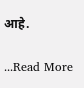आहे.

...Read More